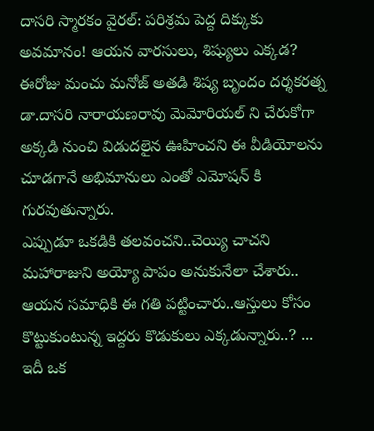దాసరి స్మారకం వైరల్: పరిశ్రమ పెద్ద దిక్కుకు అవమానం! ఆయన వారసులు, శిష్యులు ఎక్కడ?
ఈరోజు మంచు మనోజ్ అతడి శిష్య బృందం దర్శకరత్న డా.దాసరి నారాయణరావు మెమోరియల్ ని చేరుకోగా అక్కడి నుంచి విడుదలైన ఊహించని ఈ వీడియోలను చూడగానే అభిమానులు ఎంతో ఎమోషన్ కి గురవుతున్నారు.
ఎప్పుడూ ఒకడికి తలవంచని..చెయ్యి చాచని మహారాజుని అయ్యో పాపం అనుకునేలా చేశారు.. ఆయన సమాధికి ఈ గతి పట్టించారు..ఆస్తులు కోసం కొట్టుకుంటున్న ఇద్దరు కొడుకులు ఎక్కడున్నారు..? ... ఇదీ ఒక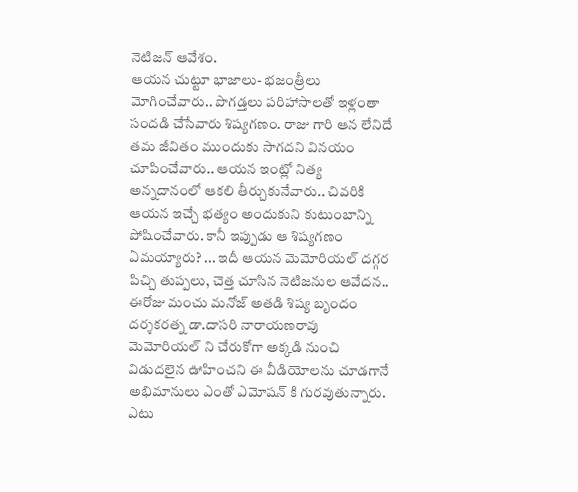నెటిజన్ ఆవేశం.
ఆయన చుట్టూ భాజాలు- భజంత్రీలు మోగించేవారు.. పొగడ్తలు పరిహాసాలతో ఇళ్లంతా సందడి చేసేవారు శిష్యగణం. రాజు గారి ఆన లేనిదే తమ జీవితం ముందుకు సాగదని వినయం చూపించేవారు.. ఆయన ఇంట్లో నిత్య అన్నదానంలో ఆకలి తీర్చుకునేవారు.. చివరికి ఆయన ఇచ్చే భత్యం అందుకుని కుటుంబాన్ని పోషించేవారు. కానీ ఇప్పుడు ఆ శిష్యగణం ఏమయ్యారు? ... ఇదీ ఆయన మెమోరియల్ దగ్గర పిచ్చి తుప్పలు, చెత్త చూసిన నెటిజనుల ఆవేదన..
ఈరోజు మంచు మనోజ్ అతడి శిష్య బృందం దర్శకరత్న డా.దాసరి నారాయణరావు మెమోరియల్ ని చేరుకోగా అక్కడి నుంచి విడుదలైన ఊహించని ఈ వీడియోలను చూడగానే అభిమానులు ఎంతో ఎమోషన్ కి గురవుతున్నారు. ఎటు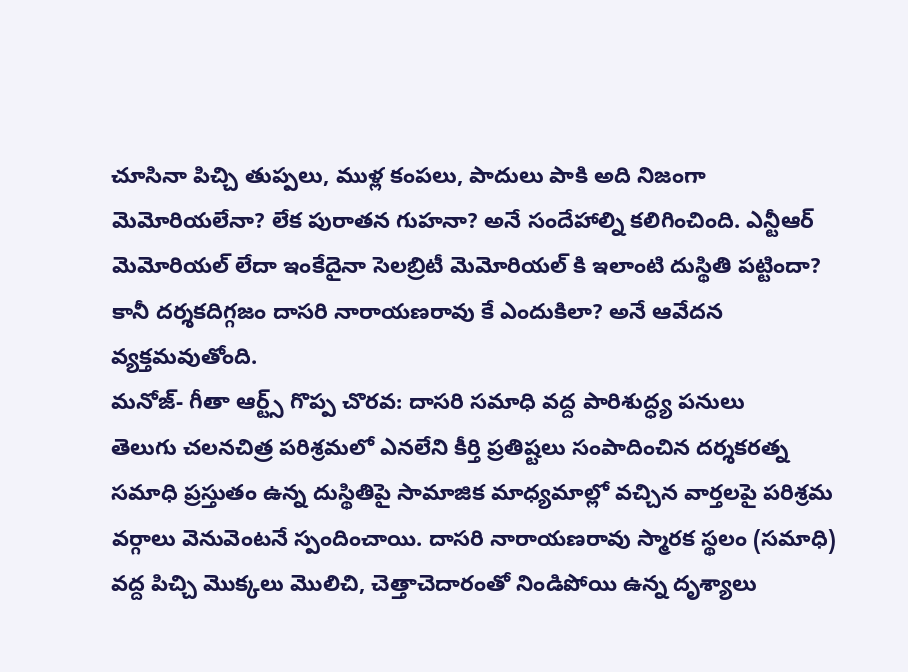చూసినా పిచ్చి తుప్పలు, ముళ్ల కంపలు, పాదులు పాకి అది నిజంగా మెమోరియలేనా? లేక పురాతన గుహనా? అనే సందేహాల్ని కలిగించింది. ఎన్టీఆర్ మెమోరియల్ లేదా ఇంకేదైనా సెలబ్రిటీ మెమోరియల్ కి ఇలాంటి దుస్థితి పట్టిందా? కానీ దర్శకదిగ్గజం దాసరి నారాయణరావు కే ఎందుకిలా? అనే ఆవేదన వ్యక్తమవుతోంది.
మనోజ్- గీతా ఆర్ట్స్ గొప్ప చొరవ: దాసరి సమాధి వద్ద పారిశుద్ధ్య పనులు
తెలుగు చలనచిత్ర పరిశ్రమలో ఎనలేని కీర్తి ప్రతిష్టలు సంపాదించిన దర్శకరత్న సమాధి ప్రస్తుతం ఉన్న దుస్థితిపై సామాజిక మాధ్యమాల్లో వచ్చిన వార్తలపై పరిశ్రమ వర్గాలు వెనువెంటనే స్పందించాయి. దాసరి నారాయణరావు స్మారక స్థలం (సమాధి) వద్ద పిచ్చి మొక్కలు మొలిచి, చెత్తాచెదారంతో నిండిపోయి ఉన్న దృశ్యాలు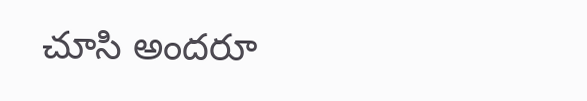చూసి అందరూ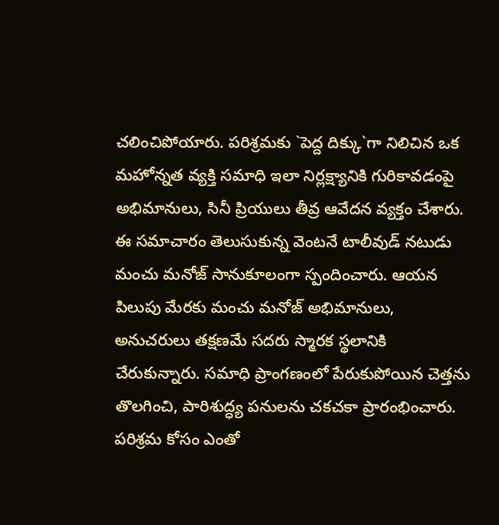చలించిపోయారు. పరిశ్రమకు `పెద్ద దిక్కు`గా నిలిచిన ఒక మహోన్నత వ్యక్తి సమాధి ఇలా నిర్లక్ష్యానికి గురికావడంపై అభిమానులు, సినీ ప్రియులు తీవ్ర ఆవేదన వ్యక్తం చేశారు.
ఈ సమాచారం తెలుసుకున్న వెంటనే టాలీవుడ్ నటుడు మంచు మనోజ్ సానుకూలంగా స్పందించారు. ఆయన పిలుపు మేరకు మంచు మనోజ్ అభిమానులు, అనుచరులు తక్షణమే సదరు స్మారక స్థలానికి చేరుకున్నారు. సమాధి ప్రాంగణంలో పేరుకుపోయిన చెత్తను తొలగించి, పారిశుద్ధ్య పనులను చకచకా ప్రారంభించారు. పరిశ్రమ కోసం ఎంతో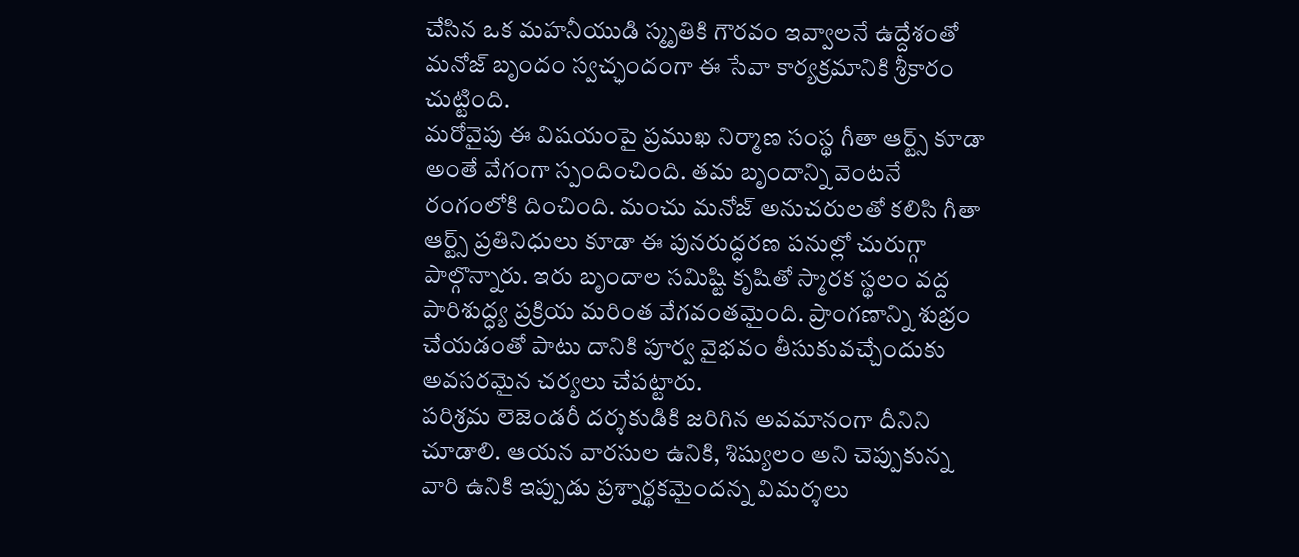చేసిన ఒక మహనీయుడి స్మృతికి గౌరవం ఇవ్వాలనే ఉద్దేశంతో మనోజ్ బృందం స్వచ్ఛందంగా ఈ సేవా కార్యక్రమానికి శ్రీకారం చుట్టింది.
మరోవైపు ఈ విషయంపై ప్రముఖ నిర్మాణ సంస్థ గీతా ఆర్ట్స్ కూడా అంతే వేగంగా స్పందించింది. తమ బృందాన్ని వెంటనే రంగంలోకి దించింది. మంచు మనోజ్ అనుచరులతో కలిసి గీతా ఆర్ట్స్ ప్రతినిధులు కూడా ఈ పునరుద్ధరణ పనుల్లో చురుగ్గా పాల్గొన్నారు. ఇరు బృందాల సమిష్టి కృషితో స్మారక స్థలం వద్ద పారిశుద్ధ్య ప్రక్రియ మరింత వేగవంతమైంది. ప్రాంగణాన్ని శుభ్రం చేయడంతో పాటు దానికి పూర్వ వైభవం తీసుకువచ్చేందుకు అవసరమైన చర్యలు చేపట్టారు.
పరిశ్రమ లెజెండరీ దర్శకుడికి జరిగిన అవమానంగా దీనిని చూడాలి. ఆయన వారసుల ఉనికి, శిష్యులం అని చెప్పుకున్న వారి ఉనికి ఇప్పుడు ప్రశ్నార్థకమైందన్న విమర్శలు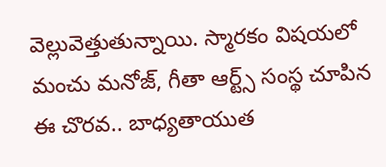వెల్లువెత్తుతున్నాయి. స్మారకం విషయలో మంచు మనోజ్, గీతా ఆర్ట్స్ సంస్థ చూపిన ఈ చొరవ.. బాధ్యతాయుత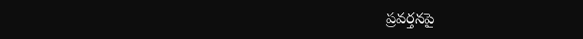ప్రవర్తనపై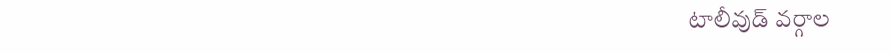టాలీవుడ్ వర్గాల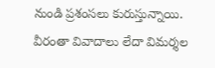నుండి ప్రశంసలు కురుస్తున్నాయి. వీరంతా వివాదాలు లేదా విమర్శల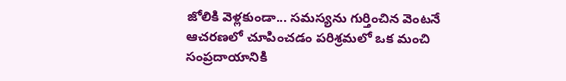జోలికి వెళ్లకుండా... సమస్యను గుర్తించిన వెంటనే ఆచరణలో చూపించడం పరిశ్రమలో ఒక మంచి సంప్రదాయానికి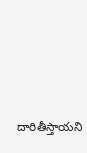దారితీస్తాయని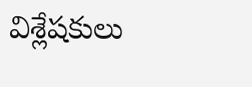విశ్లేషకులు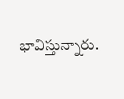భావిస్తున్నారు.